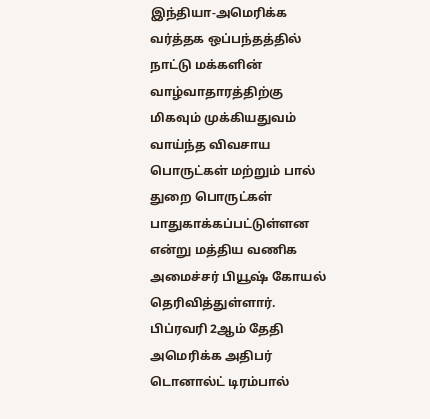இந்தியா-அமெரிக்க வர்த்தக ஒப்பந்தத்தில் நாட்டு மக்களின் வாழ்வாதாரத்திற்கு மிகவும் முக்கியதுவம் வாய்ந்த விவசாய பொருட்கள் மற்றும் பால் துறை பொருட்கள் பாதுகாக்கப்பட்டுள்ளன என்று மத்திய வணிக அமைச்சர் பியூஷ் கோயல் தெரிவித்துள்ளார்.
பிப்ரவரி 2ஆம் தேதி அமெரிக்க அதிபர் டொனால்ட் டிரம்பால்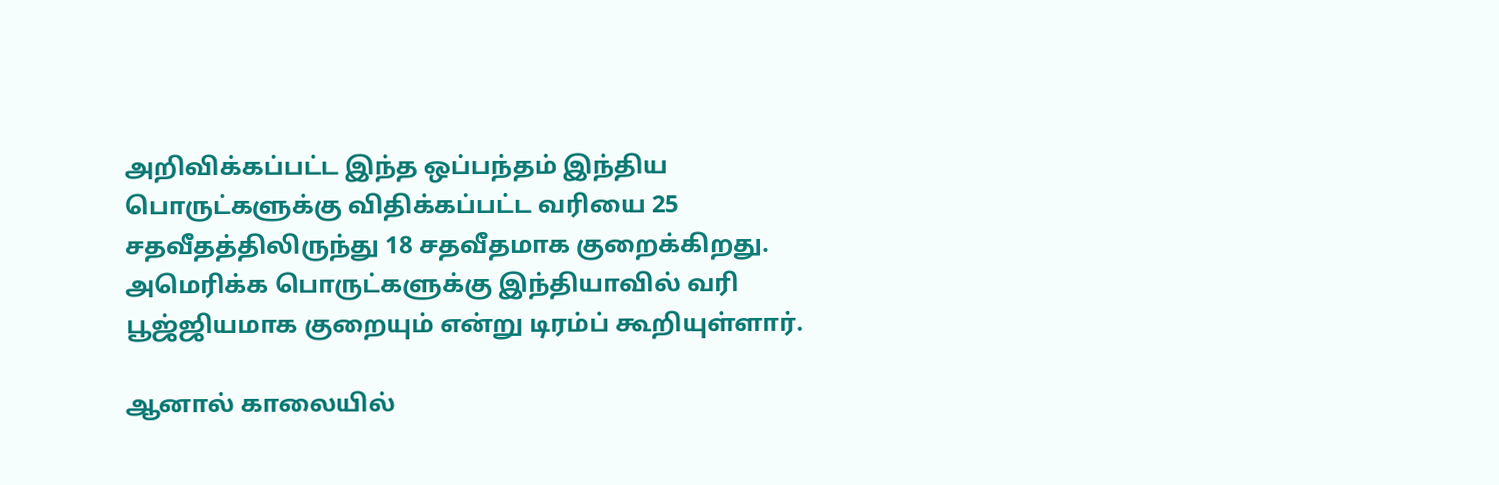அறிவிக்கப்பட்ட இந்த ஒப்பந்தம் இந்திய பொருட்களுக்கு விதிக்கப்பட்ட வரியை 25 சதவீதத்திலிருந்து 18 சதவீதமாக குறைக்கிறது. அமெரிக்க பொருட்களுக்கு இந்தியாவில் வரி பூஜ்ஜியமாக குறையும் என்று டிரம்ப் கூறியுள்ளார்.

ஆனால் காலையில்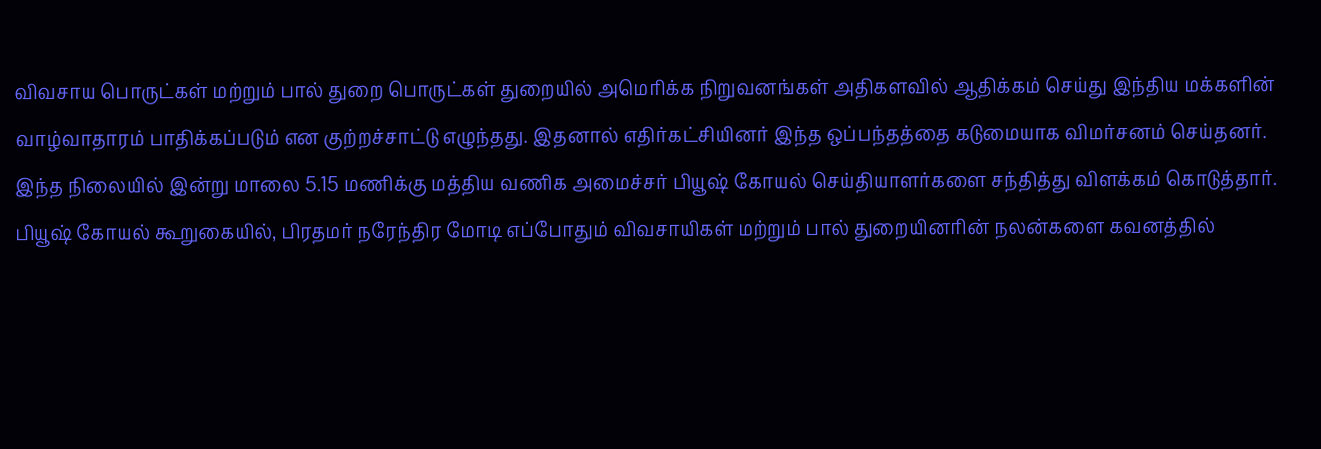விவசாய பொருட்கள் மற்றும் பால் துறை பொருட்கள் துறையில் அமெரிக்க நிறுவனங்கள் அதிகளவில் ஆதிக்கம் செய்து இந்திய மக்களின் வாழ்வாதாரம் பாதிக்கப்படும் என குற்றச்சாட்டு எழுந்தது. இதனால் எதிர்கட்சியினர் இந்த ஒப்பந்தத்தை கடுமையாக விமர்சனம் செய்தனர். இந்த நிலையில் இன்று மாலை 5.15 மணிக்கு மத்திய வணிக அமைச்சர் பியூஷ் கோயல் செய்தியாளர்களை சந்தித்து விளக்கம் கொடுத்தார்.
பியூஷ் கோயல் கூறுகையில், பிரதமர் நரேந்திர மோடி எப்போதும் விவசாயிகள் மற்றும் பால் துறையினரின் நலன்களை கவனத்தில்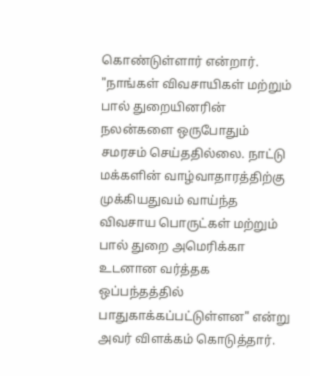கொண்டுள்ளார் என்றார். "நாங்கள் விவசாயிகள் மற்றும் பால் துறையினரின் நலன்களை ஒருபோதும் சமரசம் செய்ததில்லை. நாட்டு மக்களின் வாழ்வாதாரத்திற்கு முக்கியதுவம் வாய்ந்த விவசாய பொருட்கள் மற்றும் பால் துறை அமெரிக்கா உடனான வர்த்தக ஒப்பந்தத்தில் பாதுகாக்கப்பட்டுள்ளன" என்று அவர் விளக்கம் கொடுத்தார்.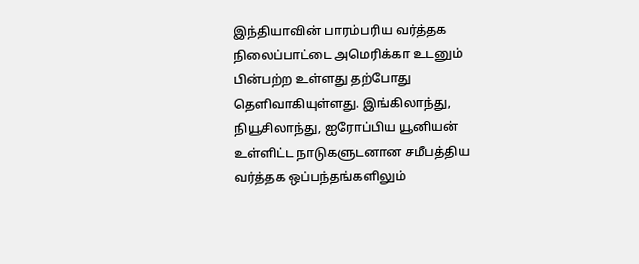இந்தியாவின் பாரம்பரிய வர்த்தக நிலைப்பாட்டை அமெரிக்கா உடனும் பின்பற்ற உள்ளது தற்போது தெளிவாகியுள்ளது. இங்கிலாந்து, நியூசிலாந்து, ஐரோப்பிய யூனியன் உள்ளிட்ட நாடுகளுடனான சமீபத்திய வர்த்தக ஒப்பந்தங்களிலும்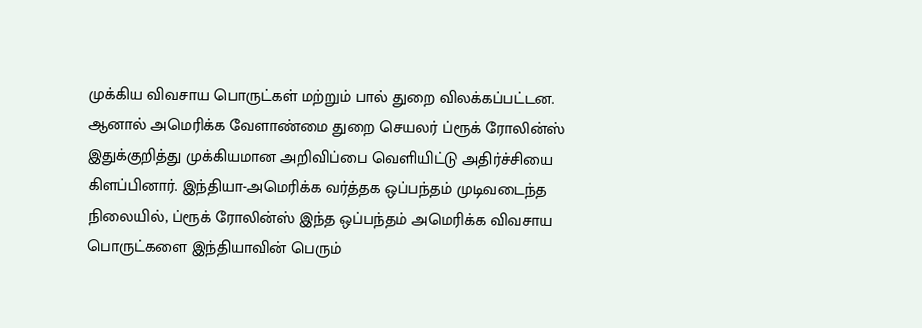முக்கிய விவசாய பொருட்கள் மற்றும் பால் துறை விலக்கப்பட்டன.
ஆனால் அமெரிக்க வேளாண்மை துறை செயலர் ப்ரூக் ரோலின்ஸ் இதுக்குறித்து முக்கியமான அறிவிப்பை வெளியிட்டு அதிர்ச்சியை கிளப்பினார். இந்தியா-அமெரிக்க வர்த்தக ஒப்பந்தம் முடிவடைந்த நிலையில், ப்ரூக் ரோலின்ஸ் இந்த ஒப்பந்தம் அமெரிக்க விவசாய பொருட்களை இந்தியாவின் பெரும்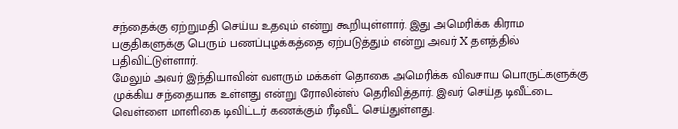சந்தைக்கு ஏற்றுமதி செய்ய உதவும் என்று கூறியுள்ளார். இது அமெரிக்க கிராம பகுதிகளுக்கு பெரும் பணப்புழக்கத்தை ஏற்படுத்தும் என்று அவர் X தளத்தில் பதிவிட்டுள்ளார்.
மேலும் அவர் இந்தியாவின் வளரும் மக்கள் தொகை அமெரிக்க விவசாய பொருட்களுக்கு முக்கிய சந்தையாக உள்ளது என்று ரோலின்ஸ் தெரிவித்தார். இவர் செய்த டிவீட்டை வெள்ளை மாளிகை டிவிட்டர் கணக்கும் ரீடிவீட் செய்துள்ளது.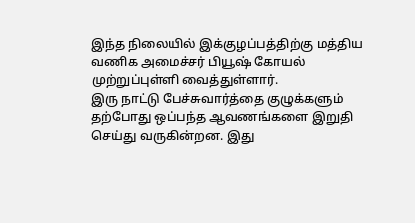இந்த நிலையில் இக்குழப்பத்திற்கு மத்திய வணிக அமைச்சர் பியூஷ் கோயல் முற்றுப்புள்ளி வைத்துள்ளார்.
இரு நாட்டு பேச்சுவார்த்தை குழுக்களும் தற்போது ஒப்பந்த ஆவணங்களை இறுதி செய்து வருகின்றன. இது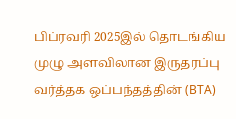பிப்ரவரி 2025இல் தொடங்கிய முழு அளவிலான இருதரப்பு வர்த்தக ஒப்பந்தத்தின் (BTA)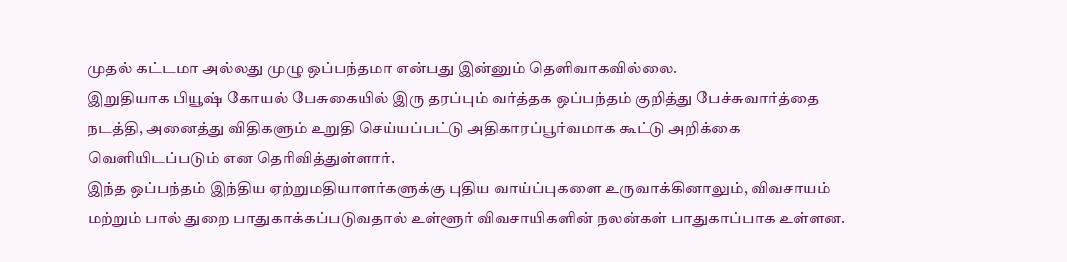முதல் கட்டமா அல்லது முழு ஒப்பந்தமா என்பது இன்னும் தெளிவாகவில்லை.
இறுதியாக பியூஷ் கோயல் பேசுகையில் இரு தரப்பும் வர்த்தக ஒப்பந்தம் குறித்து பேச்சுவார்த்தை நடத்தி, அனைத்து விதிகளும் உறுதி செய்யப்பட்டு அதிகாரப்பூர்வமாக கூட்டு அறிக்கை வெளியிடப்படும் என தெரிவித்துள்ளார்.
இந்த ஒப்பந்தம் இந்திய ஏற்றுமதியாளர்களுக்கு புதிய வாய்ப்புகளை உருவாக்கினாலும், விவசாயம் மற்றும் பால் துறை பாதுகாக்கப்படுவதால் உள்ளூர் விவசாயிகளின் நலன்கள் பாதுகாப்பாக உள்ளன.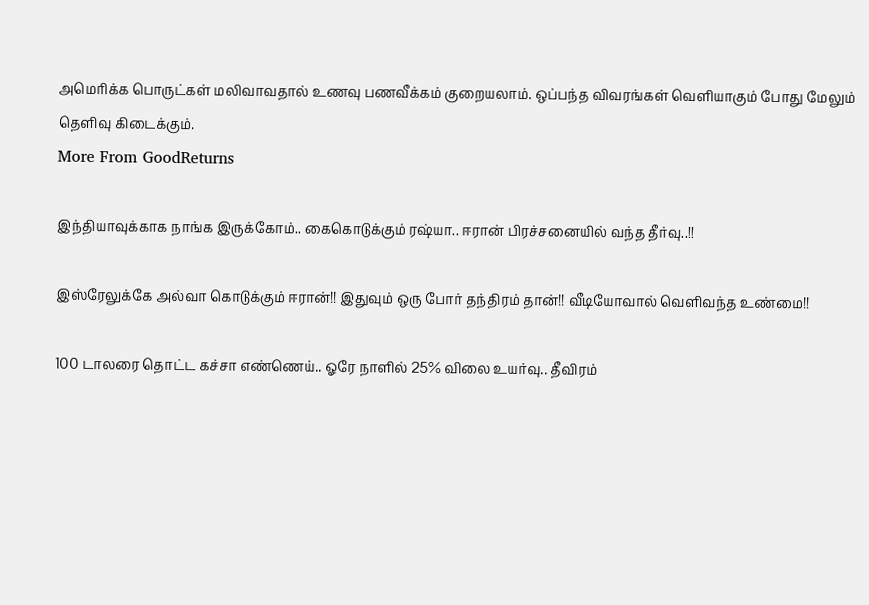அமெரிக்க பொருட்கள் மலிவாவதால் உணவு பணவீக்கம் குறையலாம். ஒப்பந்த விவரங்கள் வெளியாகும் போது மேலும் தெளிவு கிடைக்கும்.
More From GoodReturns

இந்தியாவுக்காக நாங்க இருக்கோம்.. கைகொடுக்கும் ரஷ்யா.. ஈரான் பிரச்சனையில் வந்த தீர்வு..!!

இஸ்ரேலுக்கே அல்வா கொடுக்கும் ஈரான்!! இதுவும் ஒரு போர் தந்திரம் தான்!! வீடியோவால் வெளிவந்த உண்மை!!

100 டாலரை தொட்ட கச்சா எண்ணெய்.. ஓரே நாளில் 25% விலை உயர்வு.. தீவிரம்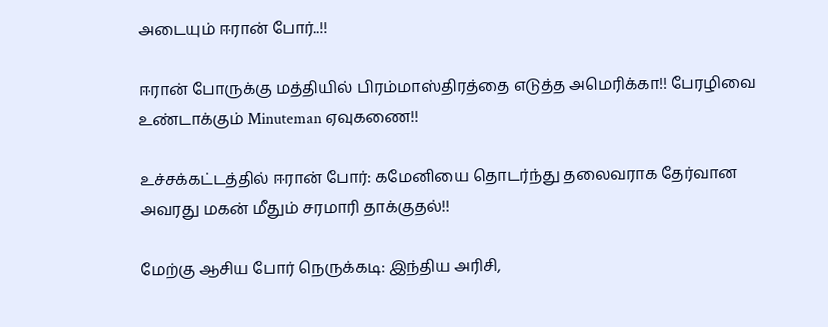அடையும் ஈரான் போர்..!!

ஈரான் போருக்கு மத்தியில் பிரம்மாஸ்திரத்தை எடுத்த அமெரிக்கா!! பேரழிவை உண்டாக்கும் Minuteman ஏவுகணை!!

உச்சக்கட்டத்தில் ஈரான் போர்: கமேனியை தொடர்ந்து தலைவராக தேர்வான அவரது மகன் மீதும் சரமாரி தாக்குதல்!!

மேற்கு ஆசிய போர் நெருக்கடி: இந்திய அரிசி,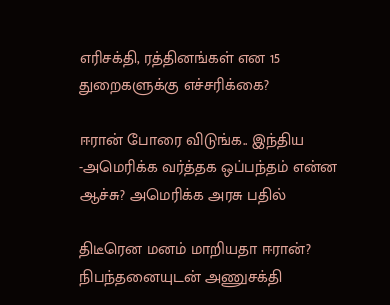எரிசக்தி, ரத்தினங்கள் என 15 துறைகளுக்கு எச்சரிக்கை?

ஈரான் போரை விடுங்க.. இந்திய -அமெரிக்க வர்த்தக ஒப்பந்தம் என்ன ஆச்சு? அமெரிக்க அரசு பதில்

திடீரென மனம் மாறியதா ஈரான்? நிபந்தனையுடன் அணுசக்தி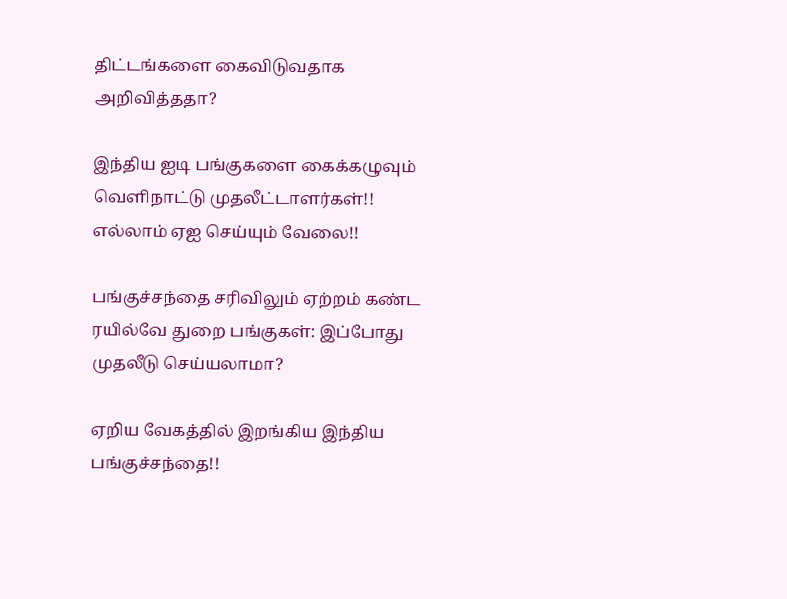திட்டங்களை கைவிடுவதாக அறிவித்ததா?

இந்திய ஐடி பங்குகளை கைக்கழுவும் வெளிநாட்டு முதலீட்டாளர்கள்!! எல்லாம் ஏஐ செய்யும் வேலை!!

பங்குச்சந்தை சரிவிலும் ஏற்றம் கண்ட ரயில்வே துறை பங்குகள்: இப்போது முதலீடு செய்யலாமா?

ஏறிய வேகத்தில் இறங்கிய இந்திய பங்குச்சந்தை!!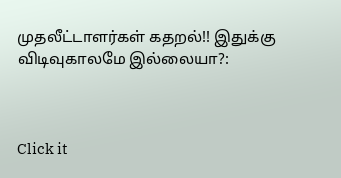முதலீட்டாளர்கள் கதறல்!! இதுக்கு விடிவுகாலமே இல்லையா?:



Click it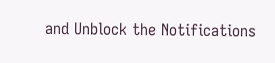and Unblock the Notifications